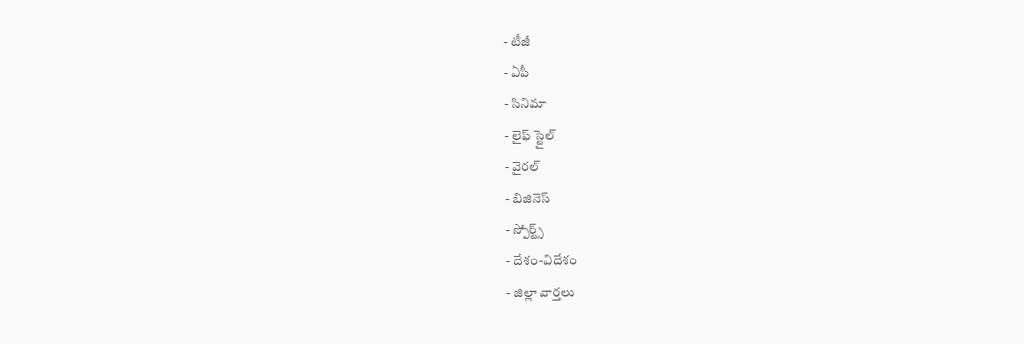- టీజీ
- ఏపీ
- సినిమా
- లైఫ్ స్టైల్
- వైరల్
- బిజినెస్
- స్పోర్ట్స్
- దేశం-విదేశం
- జిల్లా వార్తలు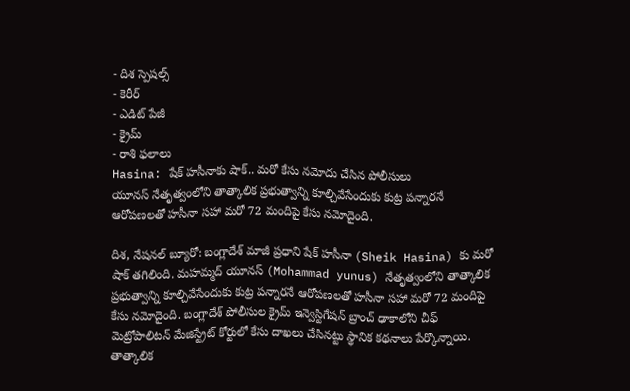- దిశ స్పెషల్స్
- కెరీర్
- ఎడిట్ పేజీ
- క్రైమ్
- రాశి ఫలాలు
Hasina: షేక్ హసీనాకు షాక్.. మరో కేసు నమోదు చేసిన పోలీసులు
యూనస్ నేతృత్వంలోని తాత్కాలిక ప్రభుత్వాన్ని కూల్చివేసేందుకు కుట్ర పన్నారనే ఆరోపణలతో హసీనా సహా మరో 72 మందిపై కేసు నమోదైంది.

దిశ, నేషనల్ బ్యూరో: బంగ్లాదేశ్ మాజీ ప్రధాని షేక్ హసీనా (Sheik Hasina) కు మరో షాక్ తగిలింది. మహమ్మద్ యూనస్ (Mohammad yunus) నేతృత్వంలోని తాత్కాలిక ప్రభుత్వాన్ని కూల్చివేసేందుకు కుట్ర పన్నారనే ఆరోపణలతో హసీనా సహా మరో 72 మందిపై కేసు నమోదైంది. బంగ్లాదేశ్ పోలీసుల క్రైమ్ ఇన్వెస్టిగేషన్ బ్రాంచ్ ఢాకాలోని చీఫ్ మెట్రోపాలిటన్ మేజిస్ట్రేట్ కోర్టులో కేసు దాఖలు చేసినట్టు స్థానిక కథనాలు పేర్కొన్నాయి. తాత్కాలిక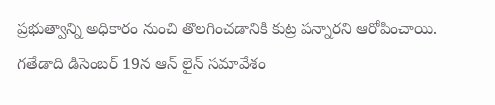ప్రభుత్వాన్ని అధికారం నుంచి తొలగించడానికి కుట్ర పన్నారని ఆరోపించాయి. గతేడాది డిసెంబర్ 19న ఆన్ లైన్ సమావేశం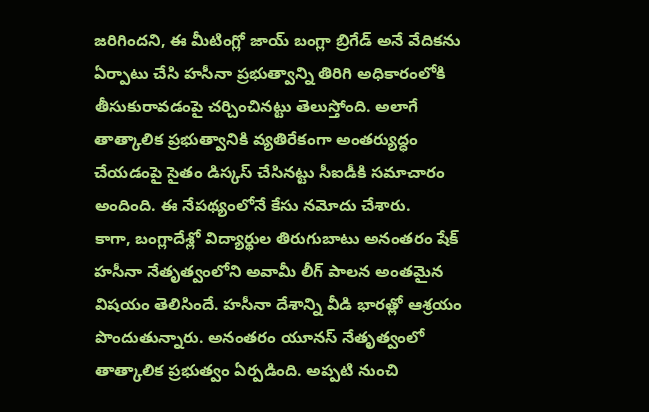జరిగిందని, ఈ మీటింగ్లో జాయ్ బంగ్లా బ్రిగేడ్ అనే వేదికను ఏర్పాటు చేసి హసీనా ప్రభుత్వాన్ని తిరిగి అధికారంలోకి తీసుకురావడంపై చర్చించినట్టు తెలుస్తోంది. అలాగే తాత్కాలిక ప్రభుత్వానికి వ్యతిరేకంగా అంతర్యుద్ధం చేయడంపై సైతం డిస్కస్ చేసినట్టు సీఐడీకి సమాచారం అందింది. ఈ నేపథ్యంలోనే కేసు నమోదు చేశారు.
కాగా, బంగ్లాదేశ్లో విద్యార్థుల తిరుగుబాటు అనంతరం షేక్ హసీనా నేతృత్వంలోని అవామీ లీగ్ పాలన అంతమైన విషయం తెలిసిందే. హసీనా దేశాన్ని వీడి భారత్లో ఆశ్రయం పొందుతున్నారు. అనంతరం యూనస్ నేతృత్వంలో తాత్కాలిక ప్రభుత్వం ఏర్పడింది. అప్పటి నుంచి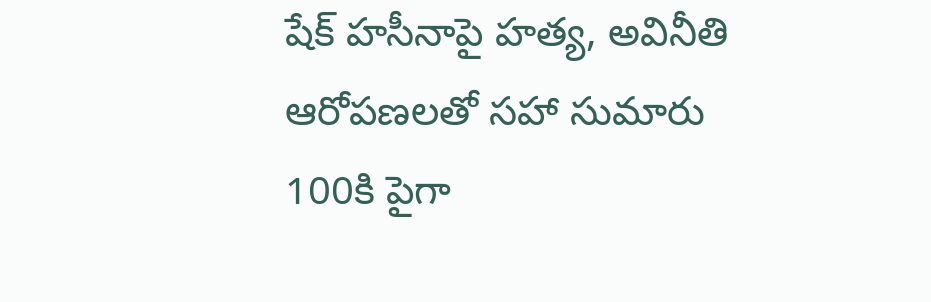షేక్ హసీనాపై హత్య, అవినీతి ఆరోపణలతో సహా సుమారు 100కి పైగా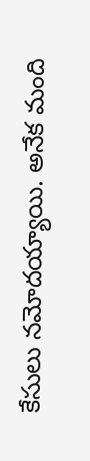కేసులు నమోదయ్యాయి. అనేక మంది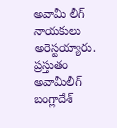అవామీ లీగ్ నాయకులు అరెస్టయ్యారు. ప్రస్తుతం అవామీలీగ్ బంగ్లాదేశ్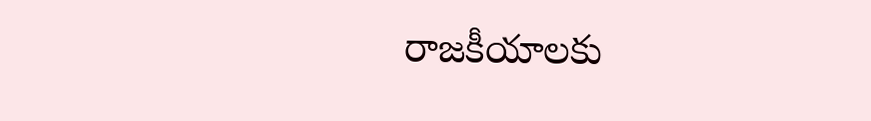రాజకీయాలకు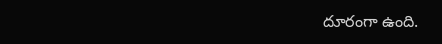దూరంగా ఉంది.